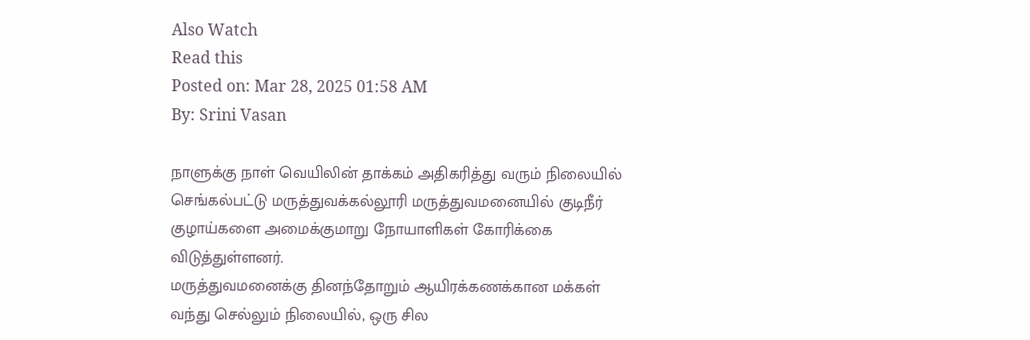Also Watch
Read this
Posted on: Mar 28, 2025 01:58 AM
By: Srini Vasan

நாளுக்கு நாள் வெயிலின் தாக்கம் அதிகரித்து வரும் நிலையில் செங்கல்பட்டு மருத்துவக்கல்லூரி மருத்துவமனையில் குடிநீர் குழாய்களை அமைக்குமாறு நோயாளிகள் கோரிக்கை விடுத்துள்ளனர்.
மருத்துவமனைக்கு தினந்தோறும் ஆயிரக்கணக்கான மக்கள் வந்து செல்லும் நிலையில், ஒரு சில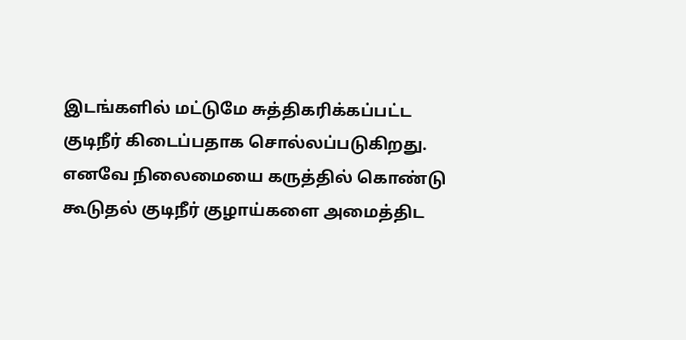இடங்களில் மட்டுமே சுத்திகரிக்கப்பட்ட குடிநீர் கிடைப்பதாக சொல்லப்படுகிறது.
எனவே நிலைமையை கருத்தில் கொண்டு கூடுதல் குடிநீர் குழாய்களை அமைத்திட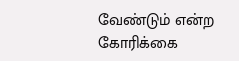வேண்டும் என்ற கோரிக்கை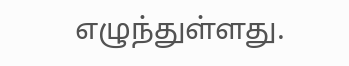எழுந்துள்ளது.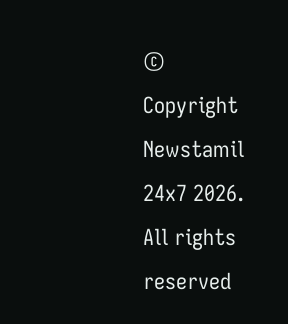© Copyright Newstamil 24x7 2026. All rights reserved